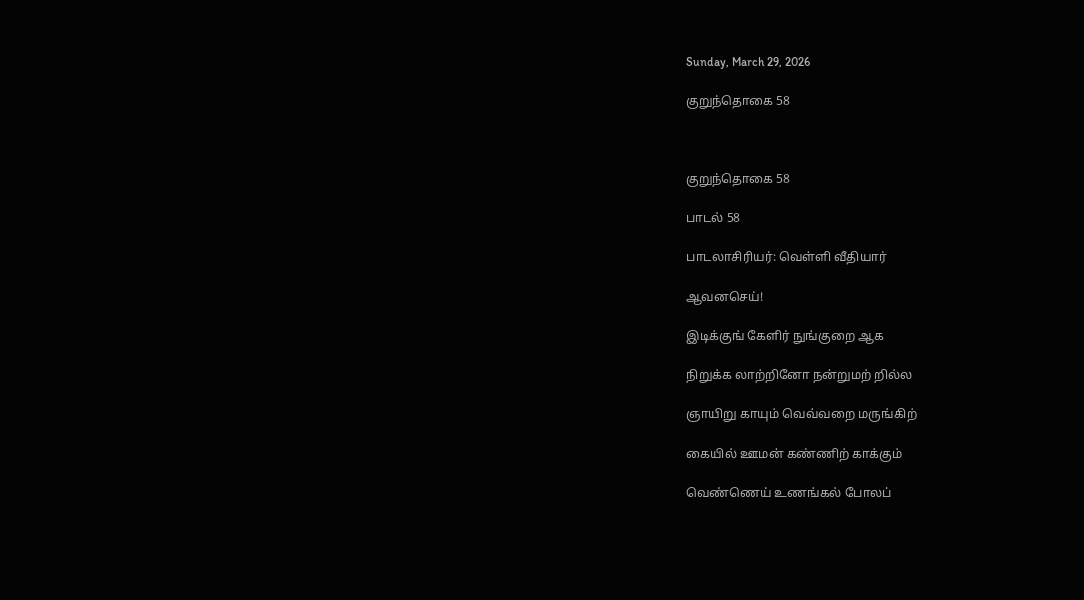Sunday, March 29, 2026

குறுந்தொகை 58



குறுந்தொகை 58

பாடல் 58

பாடலாசிரியர்: வெள்ளி வீதியார்

ஆவனசெய்!

இடிக்குங் கேளிர் நுங்குறை ஆக

நிறுக்க லாற்றினோ நன்றுமற் றில்ல

ஞாயிறு காயும் வெவ்வறை மருங்கிற்

கையில் ஊமன் கண்ணிற் காக்கும்

வெண்ணெய் உணங்கல் போலப்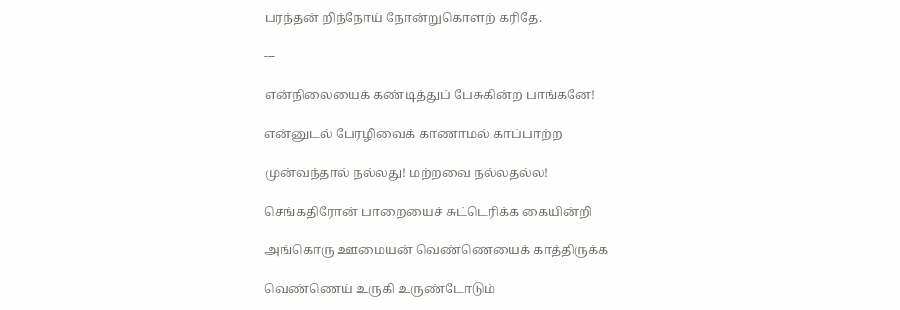பரந்தன் றிந்நோய் நோன்றுகொளற் கரிதே.

---

என்நிலையைக் கண்டித்துப் பேசுகின்ற பாங்கனே!

என்னுடல் பேரழிவைக் காணாமல் காப்பாற்ற

முன்வந்தால் நல்லது! மற்றவை நல்லதல்ல!

செங்கதிரோன் பாறையைச் சுட்டெரிக்க கையின்றி

அங்கொரு ஊமையன் வெண்ணெயைக் காத்திருக்க

வெண்ணெய் உருகி உருண்டோடும்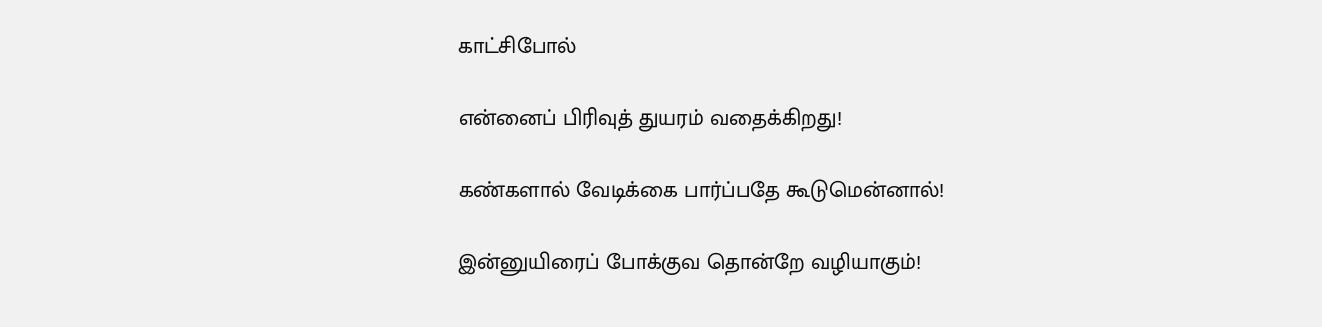காட்சிபோல்

என்னைப் பிரிவுத் துயரம் வதைக்கிறது!

கண்களால் வேடிக்கை பார்ப்பதே கூடுமென்னால்!

இன்னுயிரைப் போக்குவ தொன்றே வழியாகும்!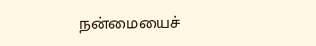நன்மையைச்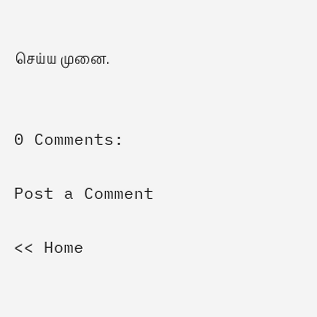செய்ய முனை.


0 Comments:

Post a Comment

<< Home